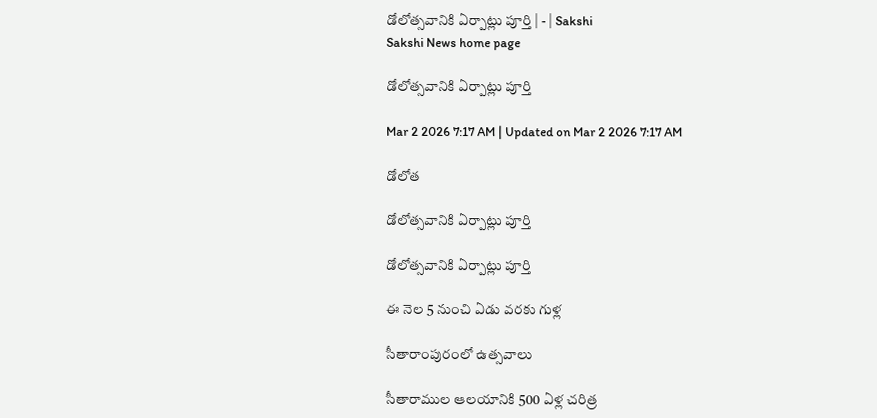డోలోత్సవానికి ఏర్పాట్లు పూర్తి | - | Sakshi
Sakshi News home page

డోలోత్సవానికి ఏర్పాట్లు పూర్తి

Mar 2 2026 7:17 AM | Updated on Mar 2 2026 7:17 AM

డోలోత

డోలోత్సవానికి ఏర్పాట్లు పూర్తి

డోలోత్సవానికి ఏర్పాట్లు పూర్తి

ఈ నెల 5 నుంచి ఏడు వరకు గుళ్ల

సీతారాంపురంలో ఉత్సవాలు

సీతారాముల ఆలయానికి 500 ఏళ్ల చరిత్ర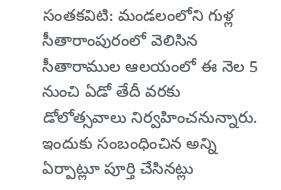సంతకవిటి: మండలంలోని గుళ్ల సీతారాంపురంలో వెలిసిన సీతారాముల ఆలయంలో ఈ నెల 5 నుంచి ఏడో తేదీ వరకు డోలోత్సవాలు నిర్వహించనున్నారు. ఇందుకు సంబంధించిన అన్ని ఏర్పాట్లూ పూర్తి చేసినట్లు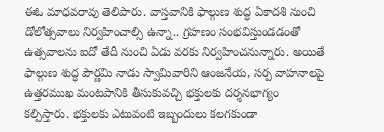ఈఓ మాధవరావు తెలిపారు. వాస్తవానికి ఫాల్గుణ శుద్ధ ఏకాదశి నుంచి డోలోత్సవాలు నిర్వహించాల్సి ఉన్నా.. గ్రహణం సంభవిస్తుండడంతో ఉత్సవాలను ఐదో తేదీ నుంచి ఏడు వరకు నిర్వహించనున్నారు. అయితే ఫాల్గుణ శుద్ధ పౌర్ణమి నాడు స్వామివారిని ఆంజనేయ, సర్ప వాహనాలపై ఉత్తరముఖ మంటపానికి తీసుకువచ్చి భక్తులకు దర్శనభాగ్యం కల్పిస్తారు. భక్తులకు ఎటువంటి ఇబ్బందులు కలగకుండా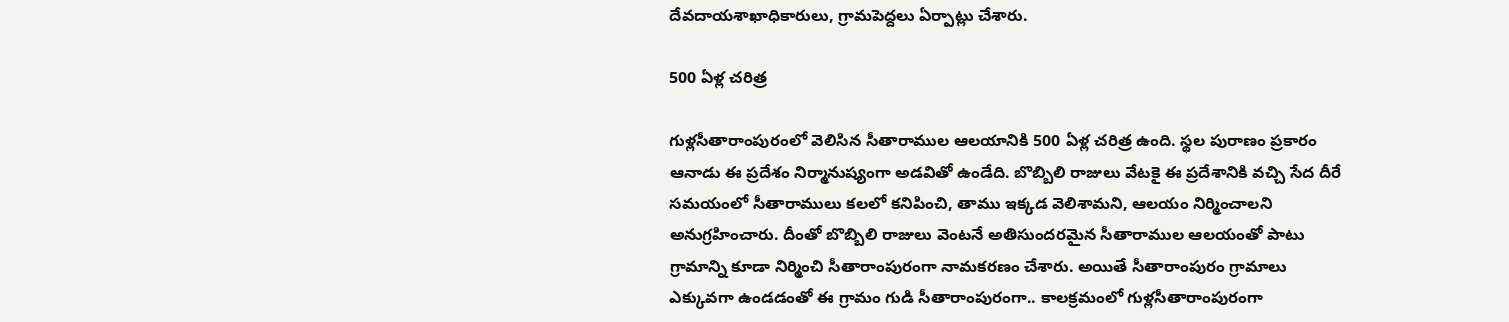దేవదాయశాఖాధికారులు, గ్రామపెద్దలు ఏర్పాట్లు చేశారు.

500 ఏళ్ల చరిత్ర

గుళ్లసీతారాంపురంలో వెలిసిన సీతారాముల ఆలయానికి 500 ఏళ్ల చరిత్ర ఉంది. స్థల పురాణం ప్రకారం ఆనాడు ఈ ప్రదేశం నిర్మానుష్యంగా అడవితో ఉండేది. బొబ్బిలి రాజులు వేటకై ఈ ప్రదేశానికి వచ్చి సేద దీరే సమయంలో సీతారాములు కలలో కనిపించి, తాము ఇక్కడ వెలిశామని, ఆలయం నిర్మించాలని అనుగ్రహించారు. దీంతో బొబ్బిలి రాజులు వెంటనే అతిసుందరమైన సీతారాముల ఆలయంతో పాటు గ్రామాన్ని కూడా నిర్మించి సీతారాంపురంగా నామకరణం చేశారు. అయితే సీతారాంపురం గ్రామాలు ఎక్కువగా ఉండడంతో ఈ గ్రామం గుడి సీతారాంపురంగా.. కాలక్రమంలో గుళ్లసీతారాంపురంగా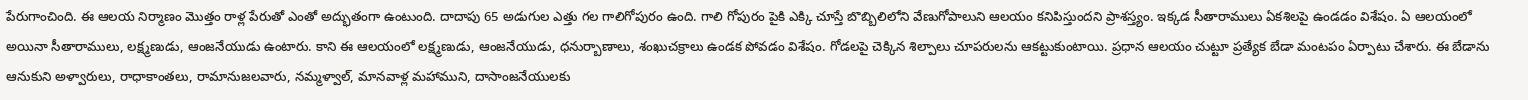పేరుగాంచింది. ఈ ఆలయ నిర్మాణం మొత్తం రాళ్ల పేరుతో ఎంతో అద్భుతంగా ఉంటుంది. దాదాపు 65 అడుగుల ఎత్తు గల గాలిగోపురం ఉంది. గాలి గోపురం పైకి ఎక్కి చూస్తే బొబ్బిలిలోని వేణుగోపాలుని ఆలయం కనిపిస్తుందని ప్రాశస్త్యం. ఇక్కడ సీతారాములు ఏకశిలపై ఉండడం విశేషం. ఏ ఆలయంలో అయినా సీతారాములు, లక్ష్మణుడు, ఆంజనేయుడు ఉంటారు. కాని ఈ ఆలయంలో లక్ష్మణుడు, ఆంజనేయుడు, ధనుర్బాణాలు, శంఖుచక్రాలు ఉండక పోవడం విశేషం. గోడలపై చెక్కిన శిల్పాలు చూపరులను ఆకట్టుకుంటాయి. ప్రధాన ఆలయం చుట్టూ ప్రత్యేక బేడా మంటపం ఏర్పాటు చేశారు. ఈ బేడాను ఆనుకుని అళ్వారులు, రాధాకాంతలు, రామానుజలవారు, నమ్మళ్వాల్‌, మానవాళ్ల మహాముని, దాసాంజనేయులకు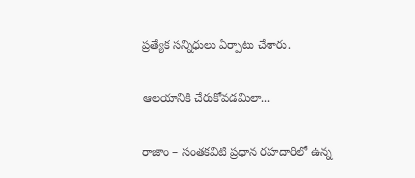ప్రత్యేక సన్నిధులు ఏర్పాటు చేశారు.

ఆలయానికి చేరుకోవడమిలా...

రాజాం – సంతకవిటి ప్రధాన రహదారిలో ఉన్న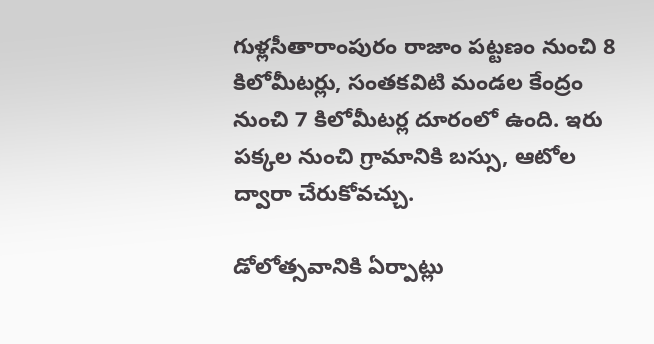గుళ్లసీతారాంపురం రాజాం పట్టణం నుంచి 8 కిలోమీటర్లు, సంతకవిటి మండల కేంద్రం నుంచి 7 కిలోమీటర్ల దూరంలో ఉంది. ఇరు పక్కల నుంచి గ్రామానికి బస్సు, ఆటోల ద్వారా చేరుకోవచ్చు.

డోలోత్సవానికి ఏర్పాట్లు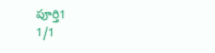పూర్తి1
1/1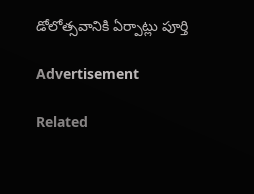డోలోత్సవానికి ఏర్పాట్లు పూర్తి

Advertisement

Related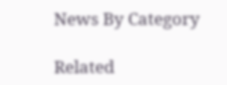News By Category

Related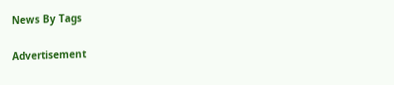News By Tags

Advertisement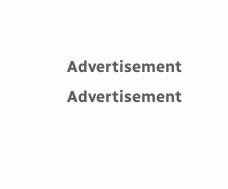Advertisement
Advertisement